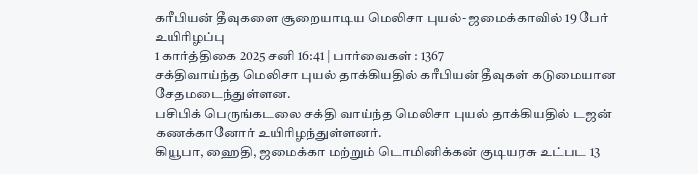கரீபியன் தீவுகளை சூறையாடிய மெலிசா புயல்- ஜமைக்காவில் 19 பேர் உயிரிழப்பு
1 கார்த்திகை 2025 சனி 16:41 | பார்வைகள் : 1367
சக்திவாய்ந்த மெலிசா புயல் தாக்கியதில் கரீபியன் தீவுகள் கடுமையான சேதமடைந்துள்ளன.
பசிபிக் பெருங்கடலை சக்தி வாய்ந்த மெலிசா புயல் தாக்கியதில் டஜன் கணக்கானோர் உயிரிழந்துள்ளனர்.
கியூபா, ஹைதி, ஜமைக்கா மற்றும் டொமினிக்கன் குடியரசு உட்பட 13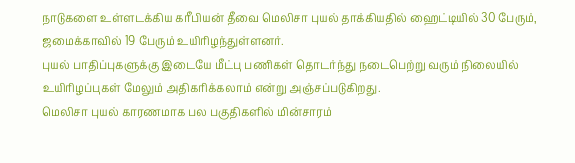நாடுகளை உள்ளடக்கிய கரீபியன் தீவை மெலிசா புயல் தாக்கியதில் ஹைட்டியில் 30 பேரும், ஜமைக்காவில் 19 பேரும் உயிரிழந்துள்ளனர்.
புயல் பாதிப்புகளுக்கு இடையே மீட்பு பணிகள் தொடர்ந்து நடைபெற்று வரும் நிலையில் உயிரிழப்புகள் மேலும் அதிகரிக்கலாம் என்று அஞ்சப்படுகிறது.
மெலிசா புயல் காரணமாக பல பகுதிகளில் மின்சாரம்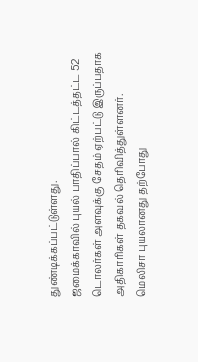துண்டிக்கப்பட்டுள்ளது.
ஜமைக்காவில் புயல் பாதிப்பால் கிட்டத்தட்ட 52 டொலர்கள் அளவுக்கு சேதம் ஏற்பட்டு இருப்பதாக அதிகாரிகள் தகவல் தெரிவித்துள்ளனர்.
மெலிசா புயலானது தற்போது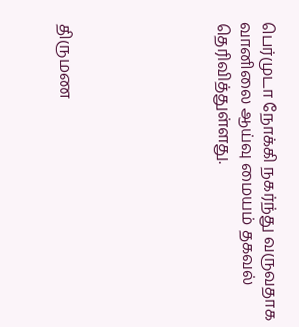பெர்முடா நோக்கி நகர்ந்து வருவதாக வானிலை ஆய்வு மையம் தகவல் தெரிவித்துள்ளது.






திருமண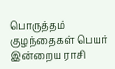பொருத்தம்
குழந்தைகள் பெயர்
இன்றைய ராசி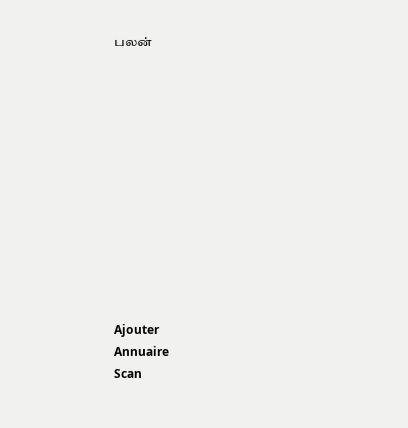பலன்












Ajouter
Annuaire
Scan